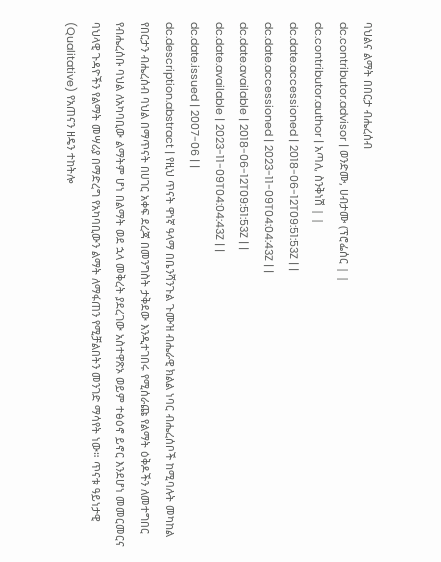ባህልና ልማት በበርታ ብሔረሰብ
dc.contributor.advisor | ወንድሙ, ሀብታሙ (ፕሮፌሰር | |
dc.contributor.author | አጣለ, ስንቅነሽ | |
dc.date.accessioned | 2018-06-12T09:51:53Z | |
dc.date.accessioned | 2023-11-09T04:04:43Z | |
dc.date.available | 2018-06-12T09:51:53Z | |
dc.date.available | 2023-11-09T04:04:43Z | |
dc.date.issued | 2007-06 | |
dc.description.abstract | የዚህ ጥናት ዋነኛ ዓላማ በቤንሻንጉል ጉሙዝ ብሔራዊ ክልል ነባር ብሔረሰቦች ከሚባሉት መካከል የበርታን ብሔረሰብ ባህል በማጥናት በሀገር አቀፍ ደረጃ በመንግስት ታቅደው እንዲተገበሩ የሚሰራጩ የልማት ዕቅዶችን ለመተግበር የብሔረሰቡ ባህል ለአካባቢው ልማትም ሆነ በልማት ወደ ኋላ መቅረት ያደረገው አስተዋጽኦ ወይም ተፅዕኖ ይኖር እንደሆነ መመርመርና ባህላዊ ጉዳዮችን የልማት መሣሪያ በማድረግ የአካባቢውን ልማት ለማፋጠን የሚቻልበትን መንገድ ማሳየት ነው። ጥናቱ ዓይነታዊ (Qualitative) የአጠናን ዘዴን ተከትሎ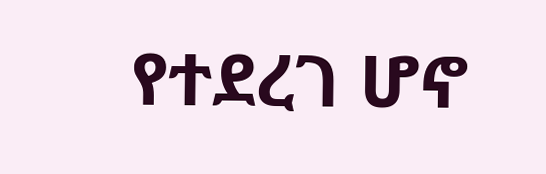የተደረገ ሆኖ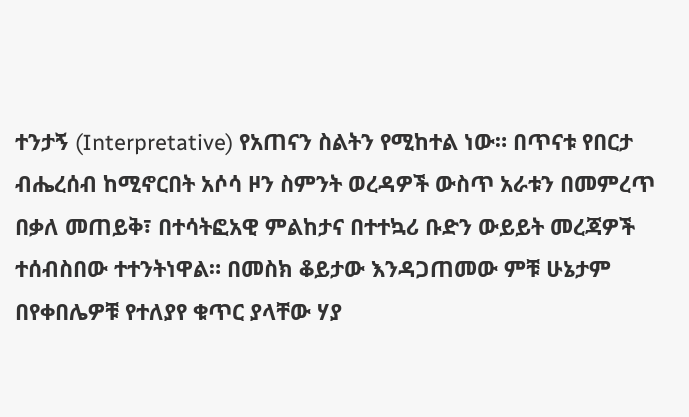ተንታኝ (Interpretative) የአጠናን ስልትን የሚከተል ነው። በጥናቱ የበርታ ብሔረሰብ ከሚኖርበት አሶሳ ዞን ስምንት ወረዳዎች ውስጥ አራቱን በመምረጥ በቃለ መጠይቅ፣ በተሳትፎአዊ ምልከታና በተተኳሪ ቡድን ውይይት መረጃዎች ተሰብስበው ተተንትነዋል። በመስክ ቆይታው እንዳጋጠመው ምቹ ሁኔታም በየቀበሌዎቹ የተለያየ ቁጥር ያላቸው ሃያ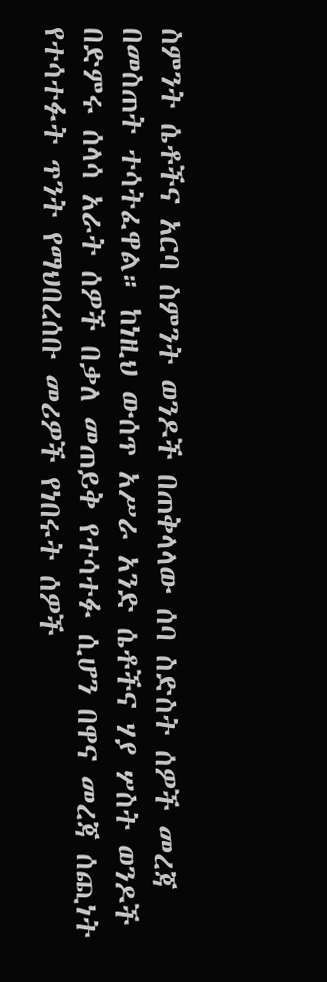ስምንት ሴቶችና አርባ ስምንት ወንዶች በጠቅላላው ሰባ ስድስት ሰዎች መረጃ በመስጠት ተሳትፈዋል። ከነዚህ ውሰጥ አሥራ አንድ ሴቶችና ሃያ ሦስት ወንዶች በድምሩ ሰላሳ አራት ሰዎች በቃለ መጠይቅ የተሳተፉ ሲሆን በዋና መረጃ ሰጪነት የተሳተፉት ጥንት የማህበረሰቡ መሪዎች የነበሩት ሰዎች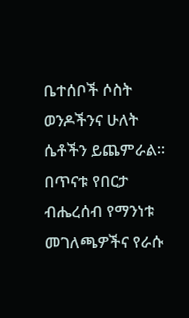ቤተሰቦች ሶስት ወንዶችንና ሁለት ሴቶችን ይጨምራል። በጥናቱ የበርታ ብሔረሰብ የማንነቱ መገለጫዎችና የራሱ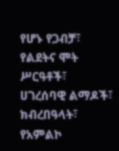የሆኑ የጋብቻ፣ የልደትና ሞት ሥርዓቶች፣ ሀገረሰባዊ ልማዶች፣ ክብረበዓላት፣ የአምልኮ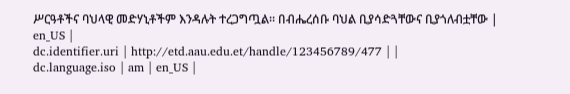ሥርዓቶችና ባህላዊ መድሃኒቶችም እንዳሉት ተረጋግጧል። በብሔረሰቡ ባህል ቢያሳድጓቸውና ቢያጎለብቷቸው | en_US |
dc.identifier.uri | http://etd.aau.edu.et/handle/123456789/477 | |
dc.language.iso | am | en_US |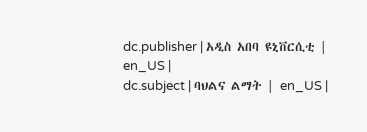dc.publisher | አዲስ አበባ ዩኒቨርሲቲ | en_US |
dc.subject | ባህልና ልማት | en_US |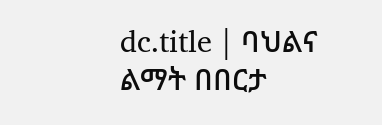dc.title | ባህልና ልማት በበርታ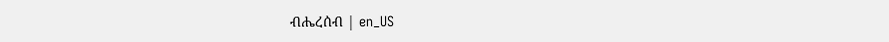ብሔረሰብ | en_US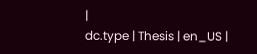|
dc.type | Thesis | en_US |